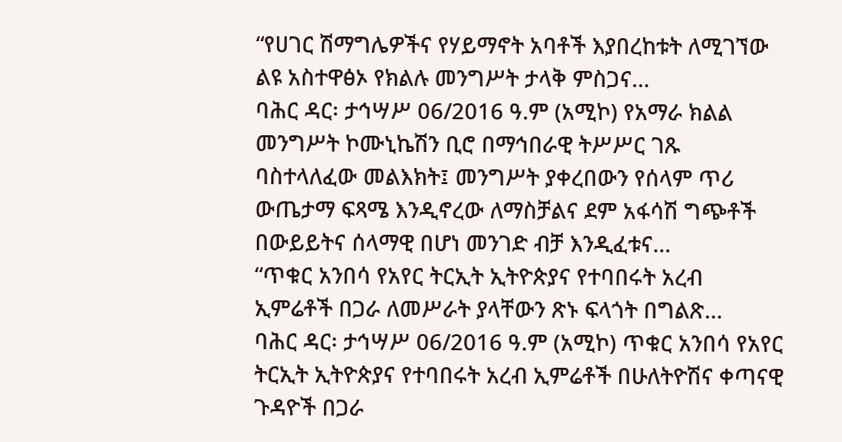“የሀገር ሽማግሌዎችና የሃይማኖት አባቶች እያበረከቱት ለሚገኘው ልዩ አስተዋፅኦ የክልሉ መንግሥት ታላቅ ምስጋና...
ባሕር ዳር፡ ታኅሣሥ 06/2016 ዓ.ም (አሚኮ) የአማራ ክልል መንግሥት ኮሙኒኬሽን ቢሮ በማኅበራዊ ትሥሥር ገጹ ባስተላለፈው መልእክት፤ መንግሥት ያቀረበውን የሰላም ጥሪ ውጤታማ ፍጻሜ እንዲኖረው ለማስቻልና ደም አፋሳሽ ግጭቶች በውይይትና ሰላማዊ በሆነ መንገድ ብቻ እንዲፈቱና...
“ጥቁር አንበሳ የአየር ትርኢት ኢትዮጵያና የተባበሩት አረብ ኢምሬቶች በጋራ ለመሥራት ያላቸውን ጽኑ ፍላጎት በግልጽ...
ባሕር ዳር፡ ታኅሣሥ 06/2016 ዓ.ም (አሚኮ) ጥቁር አንበሳ የአየር ትርኢት ኢትዮጵያና የተባበሩት አረብ ኢምሬቶች በሁለትዮሽና ቀጣናዊ ጉዳዮች በጋራ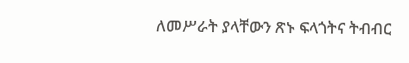ለመሥራት ያላቸውን ጽኑ ፍላጎትና ትብብር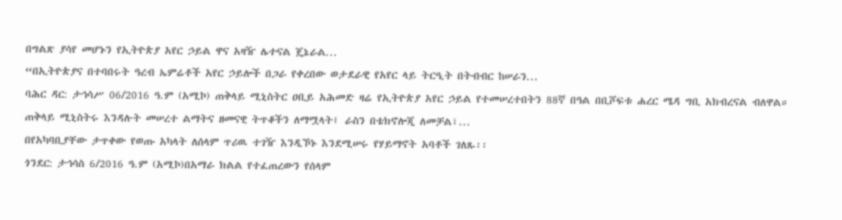በግልጽ ያሳየ መሆኑን የኢትዮጵያ አየር ኃይል ዋና አዛዥ ሌተናል ጄኔራል...
“በኢትዮጵያና በተባበሩት ዓረብ ኤምሬቶች አየር ኃይሎች በጋራ የቀረበው ወታደራዊ የአየር ላይ ትርዒት በትብብር ከሠራን...
ባሕር ዳር: ታኅሳሥ 06/2016 ዓ.ም (አሚኮ) ጠቅላይ ሚኒስትር ዐቢይ አሕመድ ዛሬ የኢትዮጵያ አየር ኃይል የተመሠረተበትን 88ኛ በዓል በቢሾፍቱ ሐረር ሜዳ ግቢ አክብረናል ብለዋል።
ጠቅላይ ሚኒስትሩ እንዳሉት መሠረተ ልማትና ዘመናዊ ትጥቆችን ለማሟላት፤ ራስን በቴክኖሎጂ ለመቻል፣...
በየአካባቢያቸው ታጥቀው የወጡ አካላት ለሰላም ጥሪዉ ተገዥ እንዲኾኑ እንደሚሠሩ የሃይማኖት አባቶች ገለጹ፡፡
ጎንደር: ታኅሳስ 6/2016 ዓ.ም (አሚኮ)በአማራ ክልል የተፈጠረውን የሰላም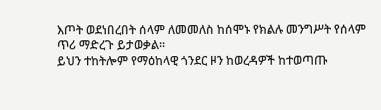እጦት ወደነበረበት ሰላም ለመመለስ ከሰሞኑ የክልሉ መንግሥት የሰላም ጥሪ ማድረጉ ይታወቃል።
ይህን ተከትሎም የማዕከላዊ ጎንደር ዞን ከወረዳዎች ከተወጣጡ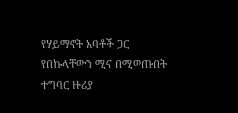የሃይማኖት አባቶች ጋር የበኩላቸውን ሚና በሚወጡበት ተግባር ዙሪያ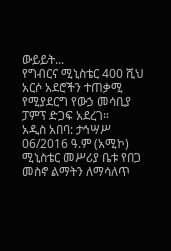ውይይት...
የግብርና ሚኒስቴር 400 ሺህ አርሶ አደሮችን ተጠቃሚ የሚያደርግ የውኃ መሳቢያ ፓምፕ ድጋፍ አደረገ።
አዲስ አበባ: ታኅሣሥ 06/2016 ዓ.ም (አሚኮ) ሚኒስቴር መሥሪያ ቤቱ የበጋ መስኖ ልማትን ለማሳለጥ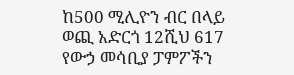ከ500 ሚሊዮን ብር በላይ ወጪ አድርጎ 12ሺህ 617 የውኃ መሳቢያ ፓምፖችን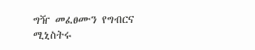ግዥ መፈፀሙን የግብርና ሚኒስትሩ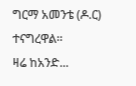ግርማ አመንቴ (ዶ.ር) ተናግረዋል።
ዛሬ ከአንድ...